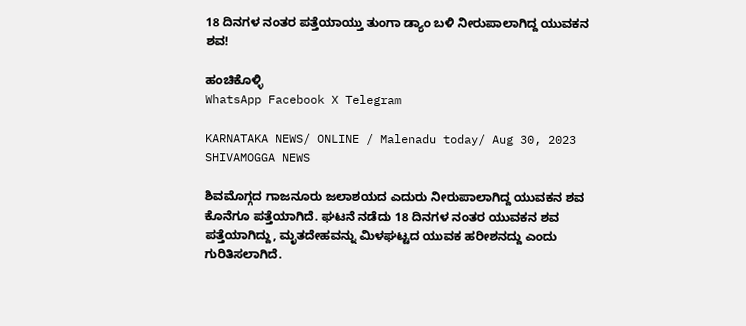18 ದಿನಗಳ ನಂತರ ಪತ್ತೆಯಾಯ್ತು ತುಂಗಾ ಡ್ಯಾಂ ಬಳಿ ನೀರುಪಾಲಾಗಿದ್ದ ಯುವಕನ ಶವ!

ಹಂಚಿಕೊಳ್ಳಿ
WhatsApp Facebook X Telegram

KARNATAKA NEWS/ ONLINE / Malenadu today/ Aug 30, 2023 SHIVAMOGGA NEWS

ಶಿವಮೊಗ್ಗದ ಗಾಜನೂರು ಜಲಾಶಯದ ಎದುರು ನೀರುಪಾಲಾಗಿದ್ದ ಯುವಕನ ಶವ ಕೊನೆಗೂ ಪತ್ತೆಯಾಗಿದೆ. ಘಟನೆ ನಡೆದು 18 ದಿನಗಳ ನಂತರ ಯುವಕನ ಶವ ಪತ್ತೆಯಾಗಿದ್ದು, ಮೃತದೇಹವನ್ನು ಮಿಳಘಟ್ಟದ ಯುವಕ ಹರೀಶನದ್ದು ಎಂದು ಗುರಿತಿಸಲಾಗಿದೆ.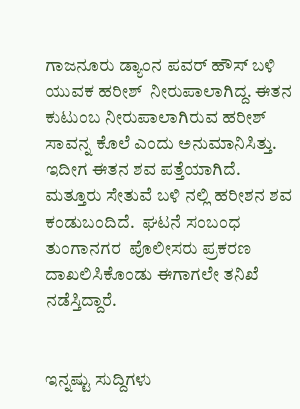ಗಾಜನೂರು ಡ್ಯಾಂನ ಪವರ್ ಹೌಸ್ ಬಳಿ  ಯುವಕ ಹರೀಶ್  ನೀರುಪಾಲಾಗಿದ್ದ. ಈತನ ಕುಟುಂಬ ನೀರುಪಾಲಾಗಿರುವ ಹರೀಶ್ ಸಾವನ್ನ ಕೊಲೆ ಎಂದು ಅನುಮಾನಿಸಿತ್ತು. ಇದೀಗ ಈತನ ಶವ ಪತ್ತೆಯಾಗಿದೆ. ಮತ್ತೂರು ಸೇತುವೆ ಬಳಿ ನಲ್ಲಿ ಹರೀಶನ ಶವ ಕಂಡುಬಂದಿದೆ.  ಘಟನೆ ಸಂಬಂಧ ತುಂಗಾನಗರ  ಪೊಲೀಸರು ಪ್ರಕರಣ ದಾಖಲಿಸಿಕೊಂಡು ಈಗಾಗಲೇ ತನಿಖೆ ನಡೆಸ್ತಿದ್ದಾರೆ.


ಇನ್ನಷ್ಟು ಸುದ್ದಿಗಳು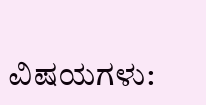ವಿಷಯಗಳು: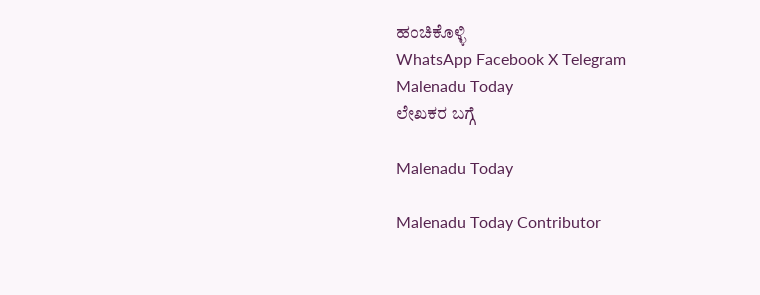ಹಂಚಿಕೊಳ್ಳಿ
WhatsApp Facebook X Telegram
Malenadu Today
ಲೇಖಕರ ಬಗ್ಗೆ

Malenadu Today

Malenadu Today Contributor